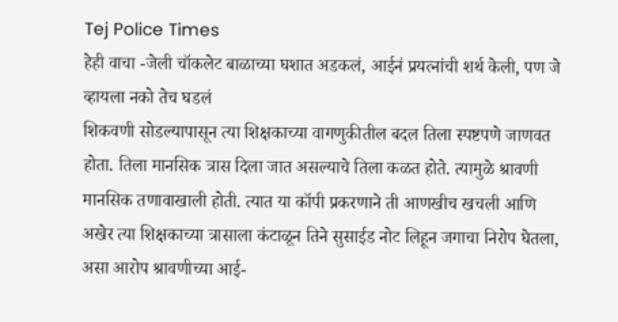Tej Police Times
हेही वाचा -जेली चॉकलेट बाळाच्या घशात अडकलं, आईनं प्रयत्नांची शर्थ केली, पण जे व्हायला नको तेच घडलं
शिकवणी सोडल्यापासून त्या शिक्षकाच्या वागणुकीतील बदल तिला स्पष्टपणे जाणवत होता. तिला मानसिक त्रास दिला जात असल्याचे तिला कळत होते. त्यामुळे श्रावणी मानसिक तणावाखाली होती. त्यात या कॉपी प्रकरणाने ती आणखीच खचली आणि अखेर त्या शिक्षकाच्या त्रासाला कंटाळून तिने सुसाईड नोट लिहून जगाचा निरोप घेतला, असा आरोप श्रावणीच्या आई-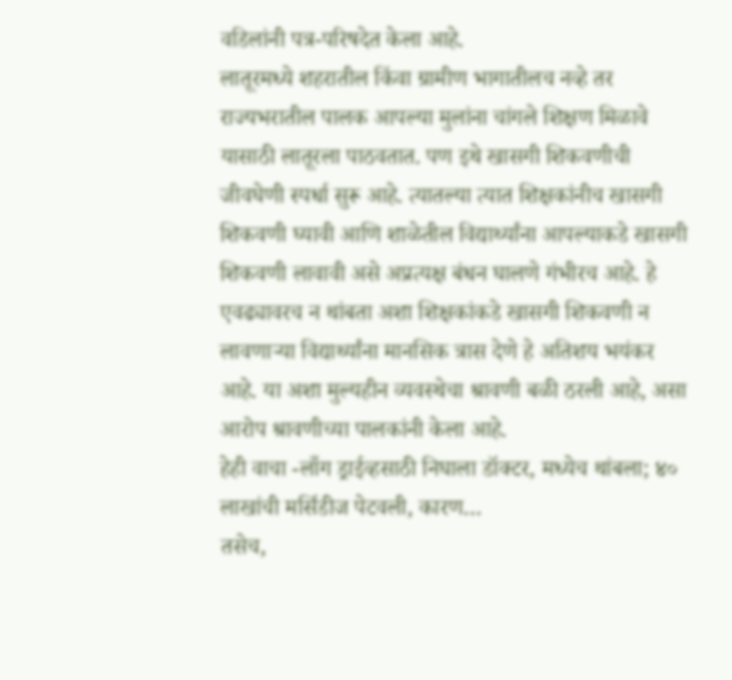वडिलांनी पत्र-परिषदेत केला आहे.
लातूरमध्ये शहरातील किंवा ग्रामीण भागातीलच नव्हे तर राज्यभरातील पालक आपल्या मुलांना चांगले शिक्षण मिळावे यासाठी लातूरला पाठवतात. पण इथे खासगी शिकवणीची जीवघेणी स्पर्धा सुरू आहे. त्यातल्या त्यात शिक्षकांनीच खासगी शिकवणी घ्यावी आणि शाळेतील विद्यार्थ्यांना आपल्याकडे खासगी शिकवणी लावावी असे अप्रत्यक्ष बंधन घालणे गंभीरच आहे. हे एवढ्यावरच न थांबता अशा शिक्षकांकडे खासगी शिकवणी न लावणाऱ्या विद्यार्थ्यांना मानसिक त्रास देणे हे अतिशय भयंकर आहे. या अशा मुल्यहीन व्यवस्थेचा श्रावणी बळी ठरली आहे, असा आरोप श्रावणीच्या पालकांनी केला आहे.
हेही वाचा -लाँग ड्राईव्हसाठी निघाला डॉक्टर, मध्येच थांबला; ४० लाखांची मर्सिडीज पेटवली, कारण…
तसेच,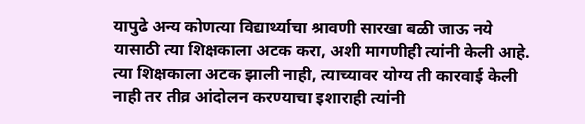यापुढे अन्य कोणत्या विद्यार्थ्याचा श्रावणी सारखा बळी जाऊ नये यासाठी त्या शिक्षकाला अटक करा, अशी मागणीही त्यांनी केली आहे. त्या शिक्षकाला अटक झाली नाही, त्याच्यावर योग्य ती कारवाई केली नाही तर तीव्र आंदोलन करण्याचा इशाराही त्यांनी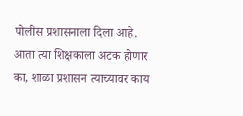पोलीस प्रशासनाला दिला आहे. आता त्या शिक्षकाला अटक होणार का, शाळा प्रशासन त्याच्यावर काय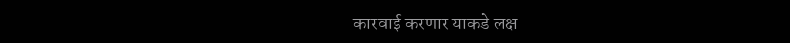कारवाई करणार याकडे लक्ष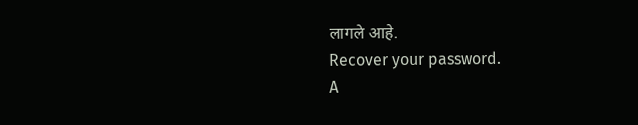लागले आहे.
Recover your password.
A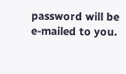password will be e-mailed to you.